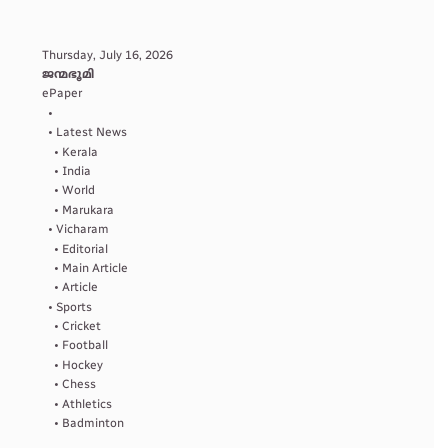Thursday, July 16, 2026
ജന്മഭൂമി
ePaper
  •
  • Latest News
    • Kerala
    • India
    • World
    • Marukara
  • Vicharam
    • Editorial
    • Main Article
    • Article
  • Sports
    • Cricket
    • Football
    • Hockey
    • Chess
    • Athletics
    • Badminton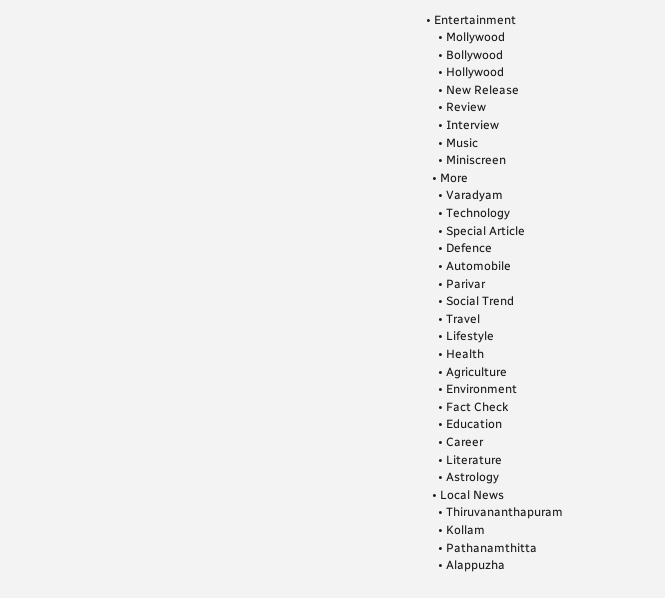• Entertainment
    • Mollywood
    • Bollywood
    • Hollywood
    • New Release
    • Review
    • Interview
    • Music
    • Miniscreen
  • More
    • Varadyam
    • Technology
    • Special Article
    • Defence
    • Automobile
    • Parivar
    • Social Trend
    • Travel
    • Lifestyle
    • Health
    • Agriculture
    • Environment
    • Fact Check
    • Education
    • Career
    • Literature
    • Astrology
  • Local News
    • Thiruvananthapuram
    • Kollam
    • Pathanamthitta
    • Alappuzha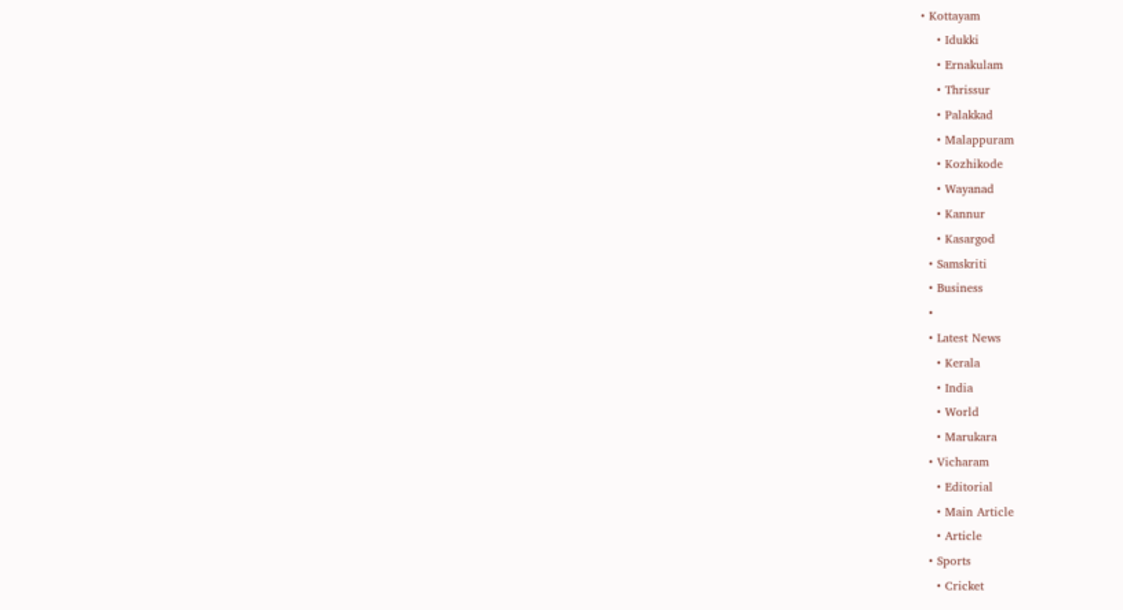• Kottayam
    • Idukki
    • Ernakulam
    • Thrissur
    • Palakkad
    • Malappuram
    • Kozhikode
    • Wayanad
    • Kannur
    • Kasargod
  • Samskriti
  • Business
  •
  • Latest News
    • Kerala
    • India
    • World
    • Marukara
  • Vicharam
    • Editorial
    • Main Article
    • Article
  • Sports
    • Cricket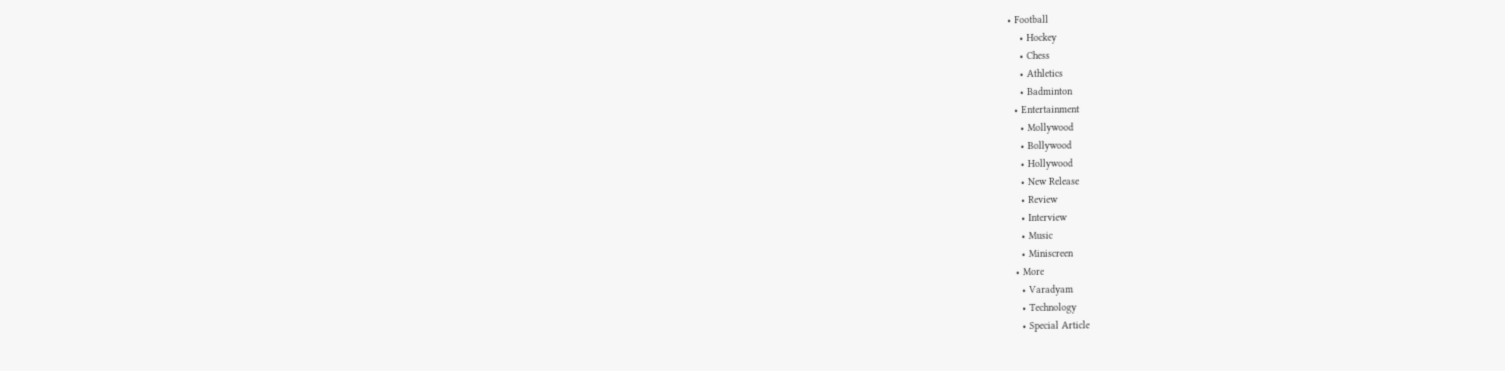• Football
    • Hockey
    • Chess
    • Athletics
    • Badminton
  • Entertainment
    • Mollywood
    • Bollywood
    • Hollywood
    • New Release
    • Review
    • Interview
    • Music
    • Miniscreen
  • More
    • Varadyam
    • Technology
    • Special Article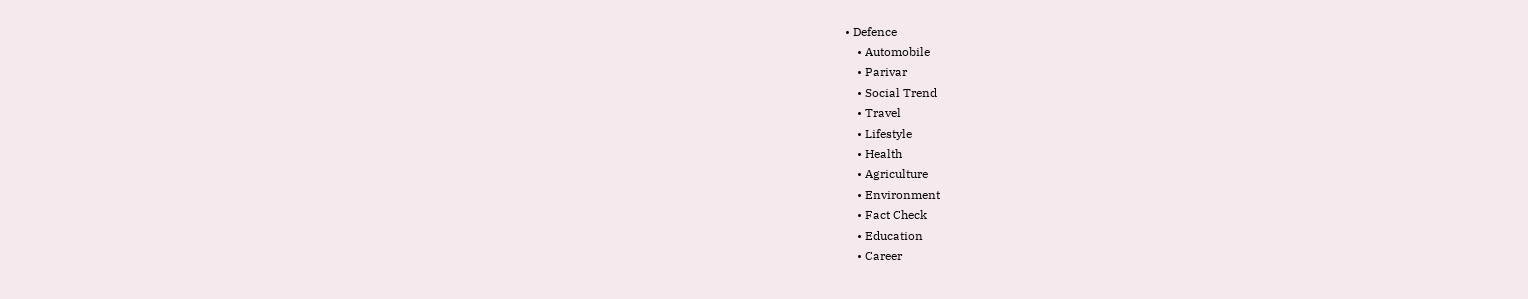• Defence
    • Automobile
    • Parivar
    • Social Trend
    • Travel
    • Lifestyle
    • Health
    • Agriculture
    • Environment
    • Fact Check
    • Education
    • Career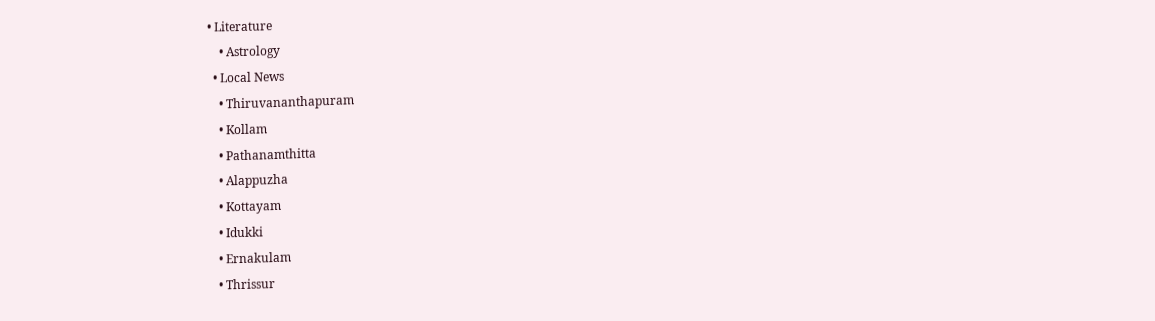• Literature
    • Astrology
  • Local News
    • Thiruvananthapuram
    • Kollam
    • Pathanamthitta
    • Alappuzha
    • Kottayam
    • Idukki
    • Ernakulam
    • Thrissur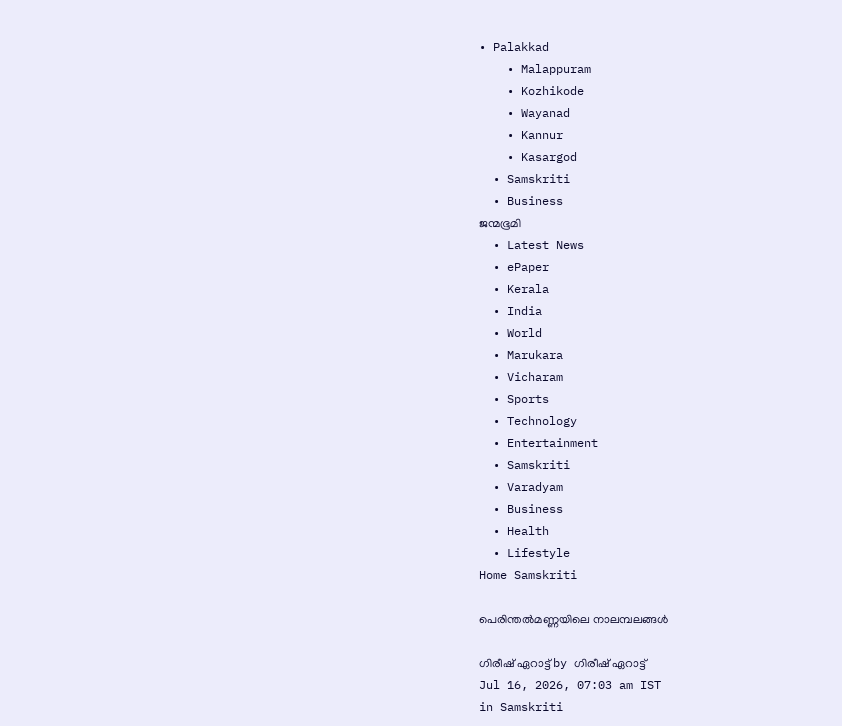• Palakkad
    • Malappuram
    • Kozhikode
    • Wayanad
    • Kannur
    • Kasargod
  • Samskriti
  • Business
ജന്മഭൂമി
  • Latest News
  • ePaper
  • Kerala
  • India
  • World
  • Marukara
  • Vicharam
  • Sports
  • Technology
  • Entertainment
  • Samskriti
  • Varadyam
  • Business
  • Health
  • Lifestyle
Home Samskriti

പെരിന്തല്‍മണ്ണയിലെ നാലമ്പലങ്ങള്‍

ഗിരീഷ് ഏറാട്ട് by ഗിരീഷ് ഏറാട്ട്
Jul 16, 2026, 07:03 am IST
in Samskriti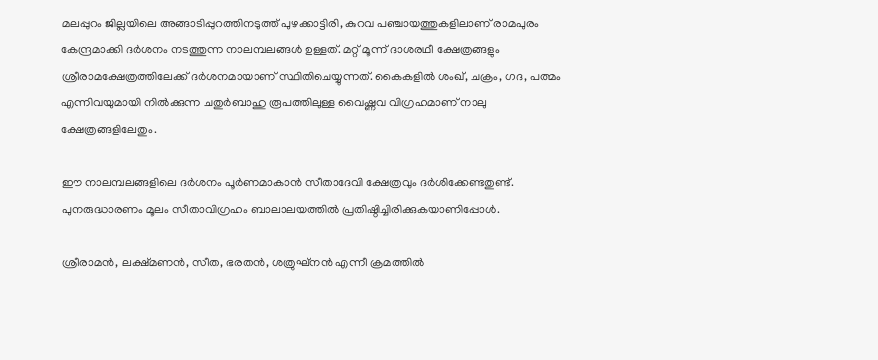മലപ്പുറം ജില്ലയിലെ അങ്ങാടിപ്പുറത്തിനടുത്ത് പുഴക്കാട്ടിരി, കുറവ പഞ്ചായത്തുകളിലാണ് രാമപുരം കേന്ദ്രമാക്കി ദര്‍ശനം നടത്തുന്ന നാലമ്പലങ്ങള്‍ ഉള്ളത്. മറ്റ് മൂന്ന് ദാശരഥീ ക്ഷേത്രങ്ങളും ശ്രീരാമക്ഷേത്രത്തിലേക്ക് ദര്‍ശനമായാണ് സ്ഥിതിചെയ്യുന്നത്. കൈകളില്‍ ശംഖ്, ചക്രം, ഗദ, പത്മം എന്നിവയുമായി നില്‍ക്കുന്ന ചതുര്‍ബാഹു രൂപത്തിലുള്ള വൈഷ്ണവ വിഗ്രഹമാണ് നാലു ക്ഷേത്രങ്ങളിലേതും.

ഈ നാലമ്പലങ്ങളിലെ ദര്‍ശനം പൂര്‍ണമാകാന്‍ സീതാദേവി ക്ഷേത്രവും ദര്‍ശിക്കേണ്ടതുണ്ട്. പുനരുദ്ധാരണം മൂലം സീതാവിഗ്രഹം ബാലാലയത്തില്‍ പ്രതിഷ്ഠിച്ചിരിക്കുകയാണിപ്പോള്‍.

ശ്രീരാമന്‍, ലക്ഷ്മണന്‍, സീത, ഭരതന്‍, ശത്രുഘ്‌നന്‍ എന്നീ ക്രമത്തില്‍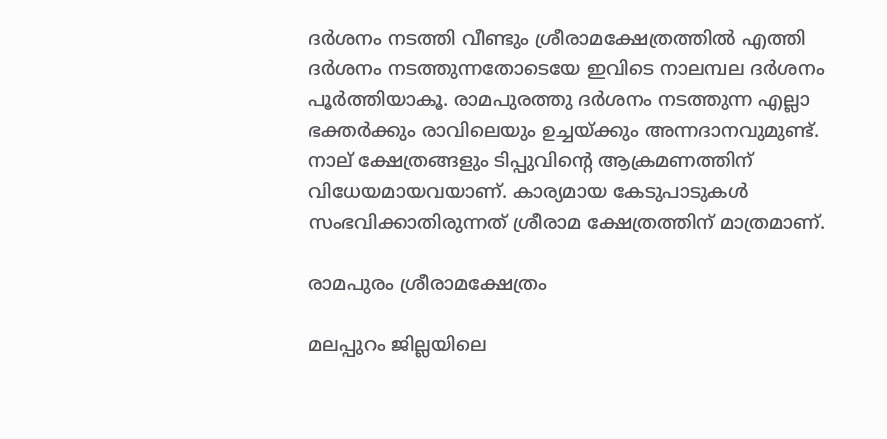ദര്‍ശനം നടത്തി വീണ്ടും ശ്രീരാമക്ഷേത്രത്തില്‍ എത്തി ദര്‍ശനം നടത്തുന്നതോടെയേ ഇവിടെ നാലമ്പല ദര്‍ശനം പൂര്‍ത്തിയാകൂ. രാമപുരത്തു ദര്‍ശനം നടത്തുന്ന എല്ലാ ഭക്തര്‍ക്കും രാവിലെയും ഉച്ചയ്‌ക്കും അന്നദാനവുമുണ്ട്. നാല് ക്ഷേത്രങ്ങളും ടിപ്പുവിന്റെ ആക്രമണത്തിന് വിധേയമായവയാണ്. കാര്യമായ കേടുപാടുകള്‍ സംഭവിക്കാതിരുന്നത് ശ്രീരാമ ക്ഷേത്രത്തിന് മാത്രമാണ്.

രാമപുരം ശ്രീരാമക്ഷേത്രം

മലപ്പുറം ജില്ലയിലെ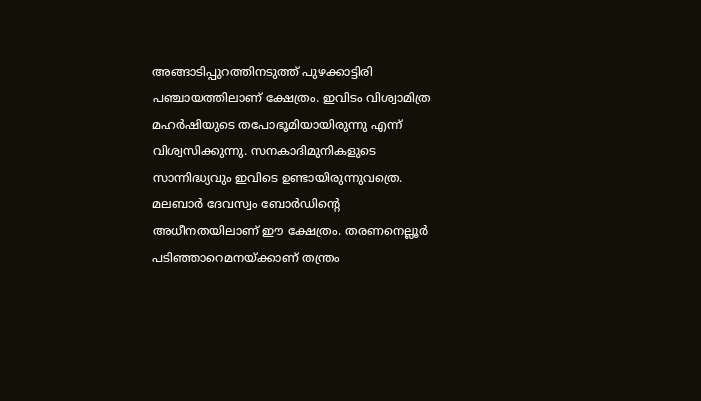അങ്ങാടിപ്പുറത്തിനടുത്ത് പുഴക്കാട്ടിരി പഞ്ചായത്തിലാണ് ക്ഷേത്രം. ഇവിടം വിശ്വാമിത്ര മഹര്‍ഷിയുടെ തപോഭൂമിയായിരുന്നു എന്ന് വിശ്വസിക്കുന്നു. സനകാദിമുനികളുടെ സാന്നിദ്ധ്യവും ഇവിടെ ഉണ്ടായിരുന്നുവത്രെ. മലബാര്‍ ദേവസ്വം ബോര്‍ഡിന്റെ അധീനതയിലാണ് ഈ ക്ഷേത്രം. തരണനെല്ലൂര്‍ പടിഞ്ഞാറെമനയ്‌ക്കാണ് തന്ത്രം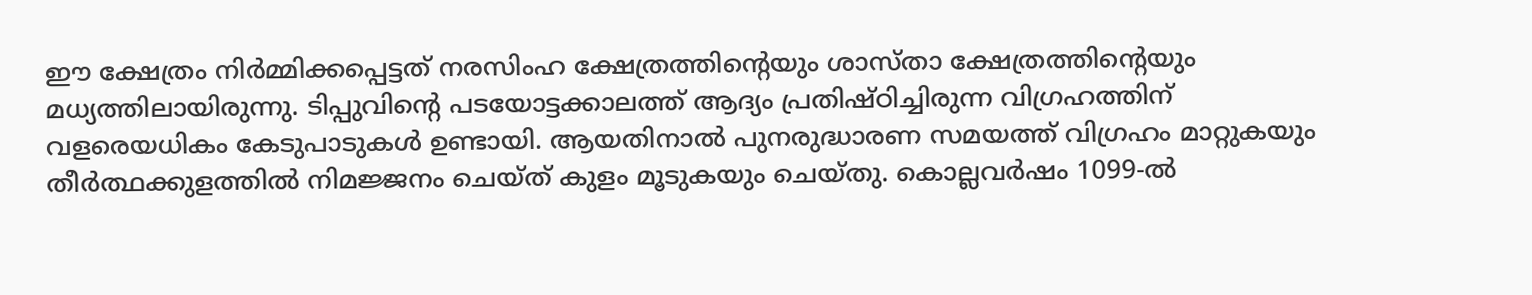ഈ ക്ഷേത്രം നിര്‍മ്മിക്കപ്പെട്ടത് നരസിംഹ ക്ഷേത്രത്തിന്റെയും ശാസ്താ ക്ഷേത്രത്തിന്റെയും മധ്യത്തിലായിരുന്നു. ടിപ്പുവിന്റെ പടയോട്ടക്കാലത്ത് ആദ്യം പ്രതിഷ്ഠിച്ചിരുന്ന വിഗ്രഹത്തിന് വളരെയധികം കേടുപാടുകള്‍ ഉണ്ടായി. ആയതിനാല്‍ പുനരുദ്ധാരണ സമയത്ത് വിഗ്രഹം മാറ്റുകയും തീര്‍ത്ഥക്കുളത്തില്‍ നിമജ്ജനം ചെയ്ത് കുളം മൂടുകയും ചെയ്തു. കൊല്ലവര്‍ഷം 1099-ല്‍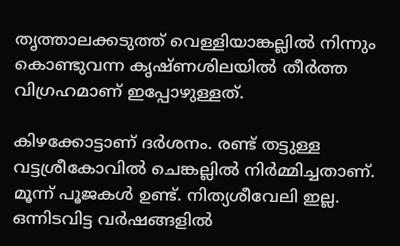തൃത്താലക്കടുത്ത് വെള്ളിയാങ്കല്ലില്‍ നിന്നും കൊണ്ടുവന്ന കൃഷ്ണശിലയില്‍ തീര്‍ത്ത വിഗ്രഹമാണ് ഇപ്പോഴുള്ളത്.

കിഴക്കോട്ടാണ് ദര്‍ശനം. രണ്ട് തട്ടുള്ള വട്ടശ്രീകോവില്‍ ചെങ്കല്ലില്‍ നിര്‍മ്മിച്ചതാണ്. മൂന്ന് പൂജകള്‍ ഉണ്ട്. നിത്യശീവേലി ഇല്ല. ഒന്നിടവിട്ട വര്‍ഷങ്ങളില്‍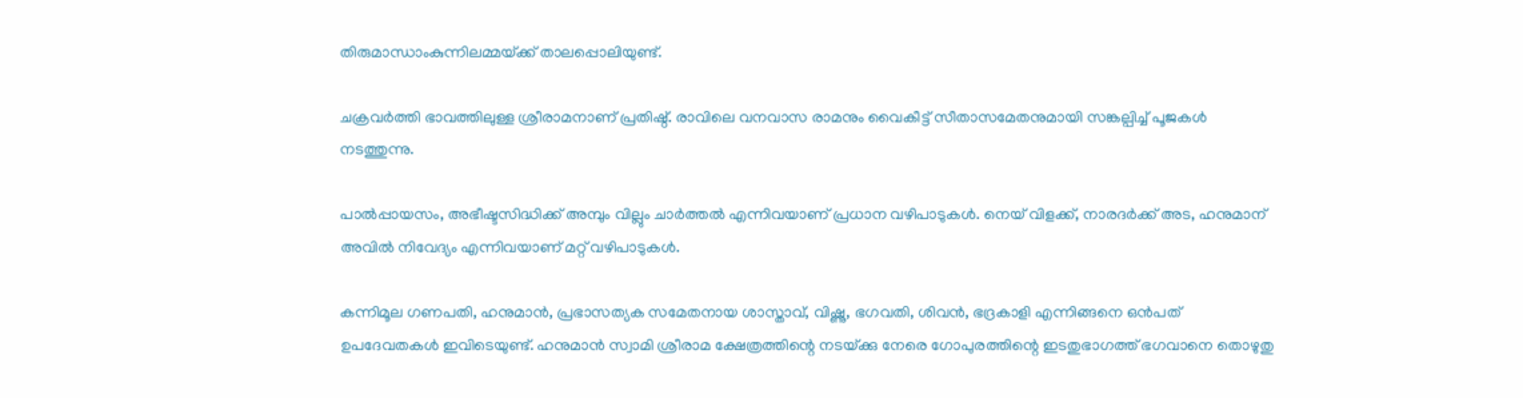തിരുമാന്ധാംകുന്നിലമ്മയ്‌ക്ക് താലപ്പൊലിയുണ്ട്.

ചക്രവര്‍ത്തി ഭാവത്തിലുള്ള ശ്രീരാമനാണ് പ്രതിഷ്ഠ്. രാവിലെ വനവാസ രാമനും വൈകീട്ട് സീതാസമേതനുമായി സങ്കല്പിച്ച് പൂജകള്‍ നടത്തുന്നു.

പാല്‍പ്പായസം, അഭീഷ്ടസിദ്ധിക്ക് അമ്പും വില്ലും ചാര്‍ത്തല്‍ എന്നിവയാണ് പ്രധാന വഴിപാടുകള്‍. നെയ് വിളക്ക്, നാരദര്‍ക്ക് അട, ഹനുമാന് അവില്‍ നിവേദ്യം എന്നിവയാണ് മറ്റ് വഴിപാടുകള്‍.

കന്നിമൂല ഗണപതി, ഹനുമാന്‍, പ്രഭാസത്യക സമേതനായ ശാസ്താവ്, വിഷ്ണു, ഭഗവതി, ശിവന്‍, ഭദ്രകാളി എന്നിങ്ങനെ ഒന്‍പത് ഉപദേവതകള്‍ ഇവിടെയുണ്ട്. ഹനുമാന്‍ സ്വാമി ശ്രീരാമ ക്ഷേത്രത്തിന്റെ നടയ്‌ക്കു നേരെ ഗോപുരത്തിന്റെ ഇടതുഭാഗത്ത് ഭഗവാനെ തൊഴുതു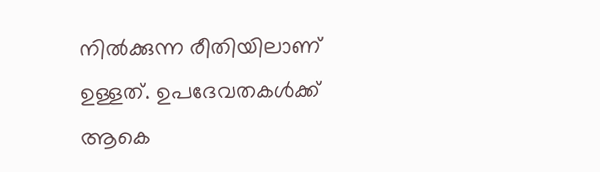നില്‍ക്കുന്ന രീതിയിലാണ് ഉള്ളത്. ഉപദേവതകള്‍ക്ക് ആകെ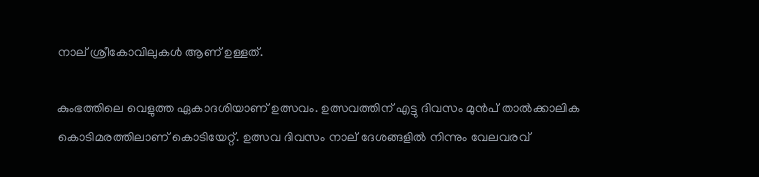നാല് ശ്രീകോവിലുകള്‍ ആണ് ഉള്ളത്.

കുംഭത്തിലെ വെളുത്ത ഏകാദശിയാണ് ഉത്സവം. ഉത്സവത്തിന് എട്ടു ദിവസം മുന്‍പ് താല്‍ക്കാലിക കൊടിമരത്തിലാണ് കൊടിയേറ്റ്. ഉത്സവ ദിവസം നാല് ദേശങ്ങളില്‍ നിന്നും വേലവരവ്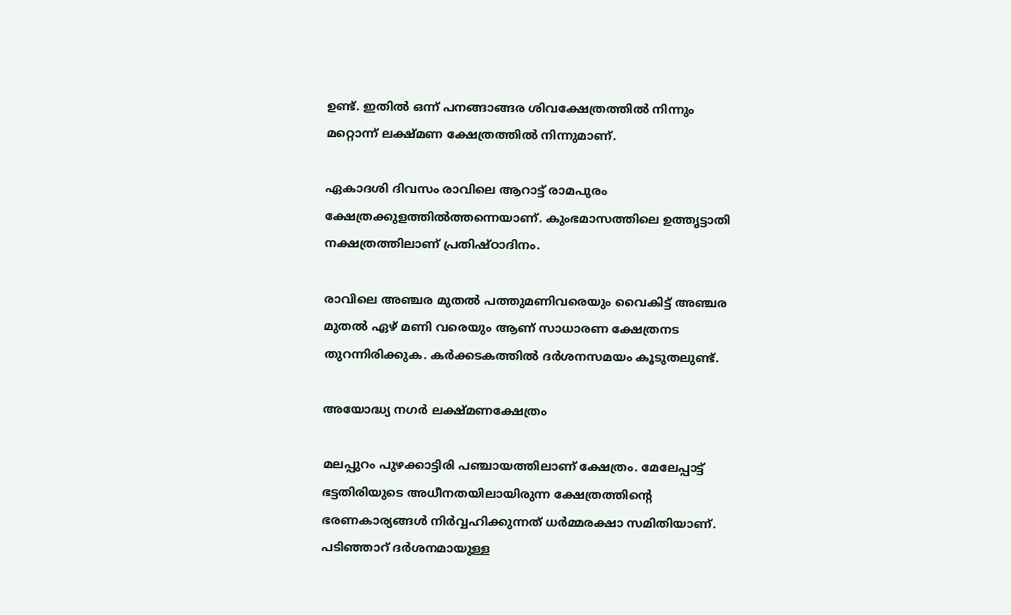ഉണ്ട്. ഇതില്‍ ഒന്ന് പനങ്ങാങ്ങര ശിവക്ഷേത്രത്തില്‍ നിന്നും മറ്റൊന്ന് ലക്ഷ്മണ ക്ഷേത്രത്തില്‍ നിന്നുമാണ്.

ഏകാദശി ദിവസം രാവിലെ ആറാട്ട് രാമപുരം ക്ഷേത്രക്കുളത്തില്‍ത്തന്നെയാണ്. കുംഭമാസത്തിലെ ഉത്തൃട്ടാതി നക്ഷത്രത്തിലാണ് പ്രതിഷ്ഠാദിനം.

രാവിലെ അഞ്ചര മുതല്‍ പത്തുമണിവരെയും വൈകിട്ട് അഞ്ചര മുതല്‍ ഏഴ് മണി വരെയും ആണ് സാധാരണ ക്ഷേത്രനട തുറന്നിരിക്കുക. കര്‍ക്കടകത്തില്‍ ദര്‍ശനസമയം കൂടുതലുണ്ട്.

അയോദ്ധ്യ നഗര്‍ ലക്ഷ്മണക്ഷേത്രം

മലപ്പുറം പുഴക്കാട്ടിരി പഞ്ചായത്തിലാണ് ക്ഷേത്രം. മേലേപ്പാട്ട് ഭട്ടതിരിയുടെ അധീനതയിലായിരുന്ന ക്ഷേത്രത്തിന്റെ ഭരണകാര്യങ്ങള്‍ നിര്‍വ്വഹിക്കുന്നത് ധര്‍മ്മരക്ഷാ സമിതിയാണ്. പടിഞ്ഞാറ് ദര്‍ശനമായുള്ള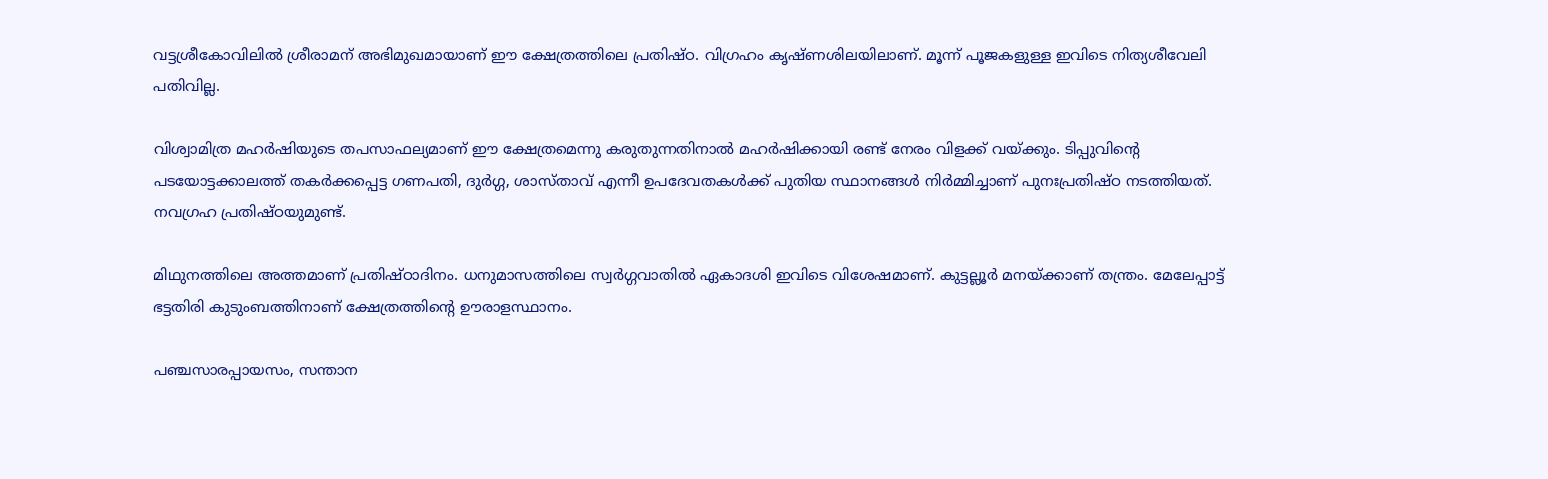വട്ടശ്രീകോവിലില്‍ ശ്രീരാമന് അഭിമുഖമായാണ് ഈ ക്ഷേത്രത്തിലെ പ്രതിഷ്ഠ. വിഗ്രഹം കൃഷ്ണശിലയിലാണ്. മൂന്ന് പൂജകളുള്ള ഇവിടെ നിത്യശീവേലി പതിവില്ല.

വിശ്വാമിത്ര മഹര്‍ഷിയുടെ തപസാഫല്യമാണ് ഈ ക്ഷേത്രമെന്നു കരുതുന്നതിനാല്‍ മഹര്‍ഷിക്കായി രണ്ട് നേരം വിളക്ക് വയ്‌ക്കും. ടിപ്പുവിന്റെ പടയോട്ടക്കാലത്ത് തകര്‍ക്കപ്പെട്ട ഗണപതി, ദുര്‍ഗ്ഗ, ശാസ്താവ് എന്നീ ഉപദേവതകള്‍ക്ക് പുതിയ സ്ഥാനങ്ങള്‍ നിര്‍മ്മിച്ചാണ് പുനഃപ്രതിഷ്ഠ നടത്തിയത്. നവഗ്രഹ പ്രതിഷ്ഠയുമുണ്ട്.

മിഥുനത്തിലെ അത്തമാണ് പ്രതിഷ്ഠാദിനം. ധനുമാസത്തിലെ സ്വര്‍ഗ്ഗവാതില്‍ ഏകാദശി ഇവിടെ വിശേഷമാണ്. കുട്ടല്ലൂര്‍ മനയ്‌ക്കാണ് തന്ത്രം. മേലേപ്പാട്ട് ഭട്ടതിരി കുടുംബത്തിനാണ് ക്ഷേത്രത്തിന്റെ ഊരാളസ്ഥാനം.

പഞ്ചസാരപ്പായസം, സന്താന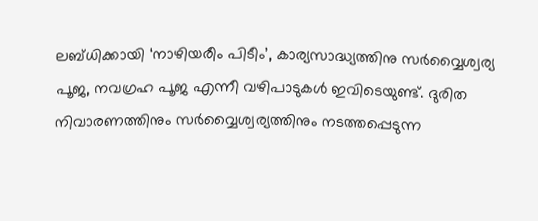ലബ്ധിക്കായി ‘നാഴിയരീം പിടീം’, കാര്യസാദ്ധ്യത്തിനു സര്‍വ്വൈശ്വര്യ പൂജ, നവഗ്രഹ പൂജ എന്നീ വഴിപാടുകള്‍ ഇവിടെയുണ്ട്. ദുരിത നിവാരണത്തിനും സര്‍വ്വൈശ്വര്യത്തിനും നടത്തപ്പെടുന്ന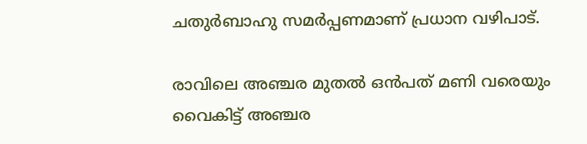ചതുര്‍ബാഹു സമര്‍പ്പണമാണ് പ്രധാന വഴിപാട്.

രാവിലെ അഞ്ചര മുതല്‍ ഒന്‍പത് മണി വരെയും വൈകിട്ട് അഞ്ചര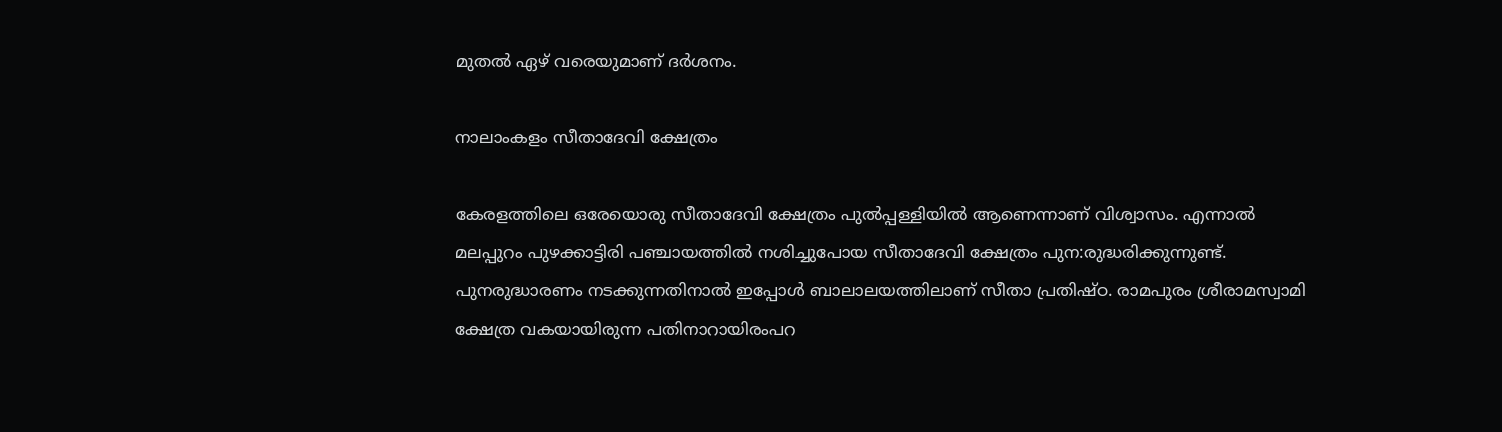മുതല്‍ ഏഴ് വരെയുമാണ് ദര്‍ശനം.

നാലാംകളം സീതാദേവി ക്ഷേത്രം

കേരളത്തിലെ ഒരേയൊരു സീതാദേവി ക്ഷേത്രം പുല്‍പ്പള്ളിയില്‍ ആണെന്നാണ് വിശ്വാസം. എന്നാല്‍ മലപ്പുറം പുഴക്കാട്ടിരി പഞ്ചായത്തില്‍ നശിച്ചുപോയ സീതാദേവി ക്ഷേത്രം പുന:രുദ്ധരിക്കുന്നുണ്ട്. പുനരുദ്ധാരണം നടക്കുന്നതിനാല്‍ ഇപ്പോള്‍ ബാലാലയത്തിലാണ് സീതാ പ്രതിഷ്ഠ. രാമപുരം ശ്രീരാമസ്വാമി ക്ഷേത്ര വകയായിരുന്ന പതിനാറായിരംപറ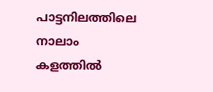പാട്ടനിലത്തിലെ നാലാം കളത്തില്‍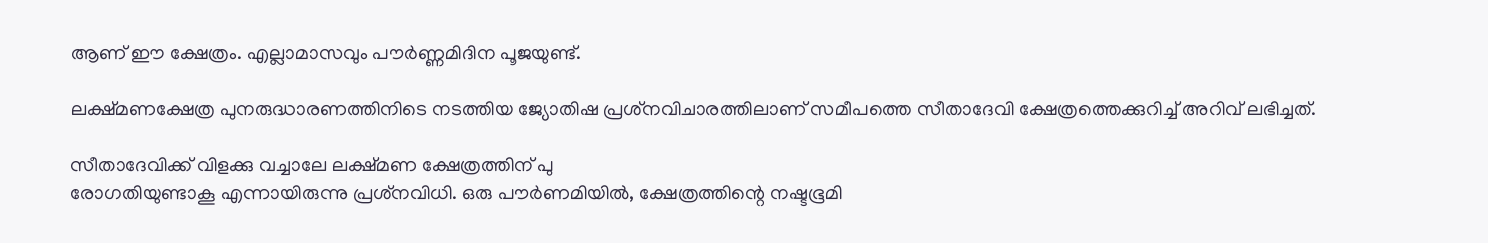ആണ് ഈ ക്ഷേത്രം. എല്ലാമാസവും പൗര്‍ണ്ണമിദിന പൂജയുണ്ട്.

ലക്ഷ്മണക്ഷേത്ര പുനരുദ്ധാരണത്തിനിടെ നടത്തിയ ജ്യോതിഷ പ്രശ്‌നവിചാരത്തിലാണ് സമീപത്തെ സീതാദേവി ക്ഷേത്രത്തെക്കുറിച്ച് അറിവ് ലഭിച്ചത്.

സീതാദേവിക്ക് വിളക്കു വച്ചാലേ ലക്ഷ്മണ ക്ഷേത്രത്തിന് പു
രോഗതിയുണ്ടാകൂ എന്നായിരുന്നു പ്രശ്‌നവിധി. ഒരു പൗര്‍ണമിയില്‍, ക്ഷേത്രത്തിന്റെ നഷ്ടഭൂമി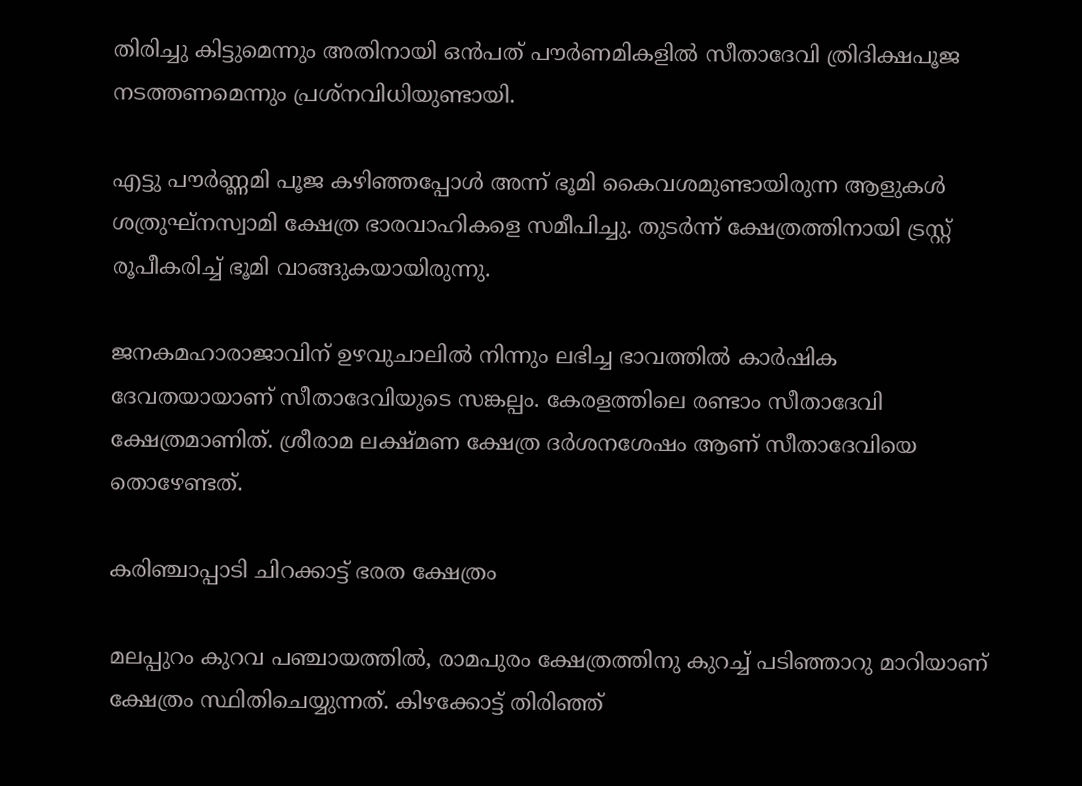തിരിച്ചു കിട്ടുമെന്നും അതിനായി ഒന്‍പത് പൗര്‍ണമികളില്‍ സീതാദേവി ത്രിദിക്ഷപൂജ നടത്തണമെന്നും പ്രശ്‌നവിധിയുണ്ടായി.

എട്ടു പൗര്‍ണ്ണമി പൂജ കഴിഞ്ഞപ്പോള്‍ അന്ന് ഭൂമി കൈവശമുണ്ടായിരുന്ന ആളുകള്‍ ശത്രുഘ്‌നസ്വാമി ക്ഷേത്ര ഭാരവാഹികളെ സമീപിച്ചു. തുടര്‍ന്ന് ക്ഷേത്രത്തിനായി ട്രസ്റ്റ് രൂപീകരിച്ച് ഭൂമി വാങ്ങുകയായിരുന്നു.

ജനകമഹാരാജാവിന് ഉഴവുചാലില്‍ നിന്നും ലഭിച്ച ഭാവത്തില്‍ കാര്‍ഷിക ദേവതയായാണ് സീതാദേവിയുടെ സങ്കല്പം. കേരളത്തിലെ രണ്ടാം സീതാദേവി ക്ഷേത്രമാണിത്. ശ്രീരാമ ലക്ഷ്മണ ക്ഷേത്ര ദര്‍ശനശേഷം ആണ് സീതാദേവിയെ തൊഴേണ്ടത്.

കരിഞ്ചാപ്പാടി ചിറക്കാട്ട് ഭരത ക്ഷേത്രം

മലപ്പുറം കുറവ പഞ്ചായത്തില്‍, രാമപുരം ക്ഷേത്രത്തിനു കുറച്ച് പടിഞ്ഞാറു മാറിയാണ് ക്ഷേത്രം സ്ഥിതിചെയ്യുന്നത്. കിഴക്കോട്ട് തിരിഞ്ഞ്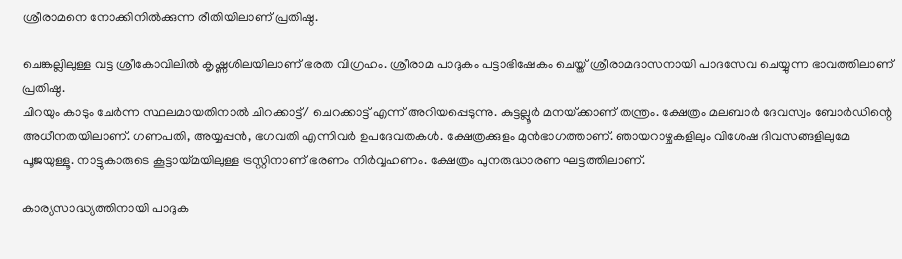ശ്രീരാമനെ നോക്കിനില്‍ക്കുന്ന രീതിയിലാണ് പ്രതിഷ്ഠ.

ചെങ്കല്ലിലുള്ള വട്ട ശ്രീകോവിലില്‍ കൃഷ്ണശിലയിലാണ് ഭരത വിഗ്രഹം. ശ്രീരാമ പാദുകം പട്ടാഭിഷേകം ചെയ്ത് ശ്രീരാമദാസനായി പാദസേവ ചെയ്യുന്ന ഭാവത്തിലാണ് പ്രതിഷ്ഠ.
ചിറയും കാടും ചേര്‍ന്ന സ്ഥലമായതിനാല്‍ ചിറക്കാട്ട്/ ചെറക്കാട്ട് എന്ന് അറിയപ്പെടുന്നു. കുട്ടല്ലൂര്‍ മനയ്‌ക്കാണ് തന്ത്രം. ക്ഷേത്രം മലബാര്‍ ദേവസ്വം ബോര്‍ഡിന്റെ അധീനതയിലാണ്. ഗണപതി, അയ്യപ്പന്‍, ഭഗവതി എന്നിവര്‍ ഉപദേവതകള്‍. ക്ഷേത്രക്കുളം മുന്‍ഭാഗത്താണ്. ഞായറാഴ്ചകളിലും വിശേഷ ദിവസങ്ങളിലുമേ പൂജയുള്ളൂ. നാട്ടുകാരുടെ കൂട്ടായ്‌മയിലുള്ള ട്രസ്റ്റിനാണ് ഭരണം നിര്‍വ്വഹണം. ക്ഷേത്രം പുനരുദ്ധാരണ ഘട്ടത്തിലാണ്.

കാര്യസാദ്ധ്യത്തിനായി പാദുക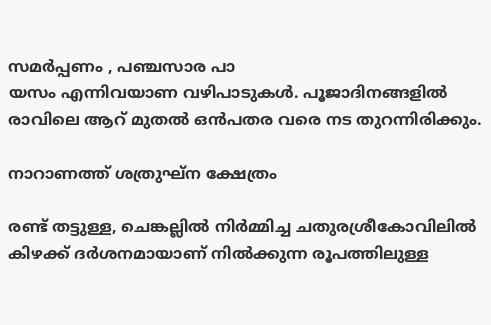സമര്‍പ്പണം , പഞ്ചസാര പാ
യസം എന്നിവയാണ വഴിപാടുകള്‍. പൂജാദിനങ്ങളില്‍ രാവിലെ ആറ് മുതല്‍ ഒന്‍പതര വരെ നട തുറന്നിരിക്കും.

നാറാണത്ത് ശത്രുഘ്ന ക്ഷേത്രം

രണ്ട് തട്ടുള്ള, ചെങ്കല്ലില്‍ നിര്‍മ്മിച്ച ചതുരശ്രീകോവിലില്‍ കിഴക്ക് ദര്‍ശനമായാണ് നില്‍ക്കുന്ന രൂപത്തിലുള്ള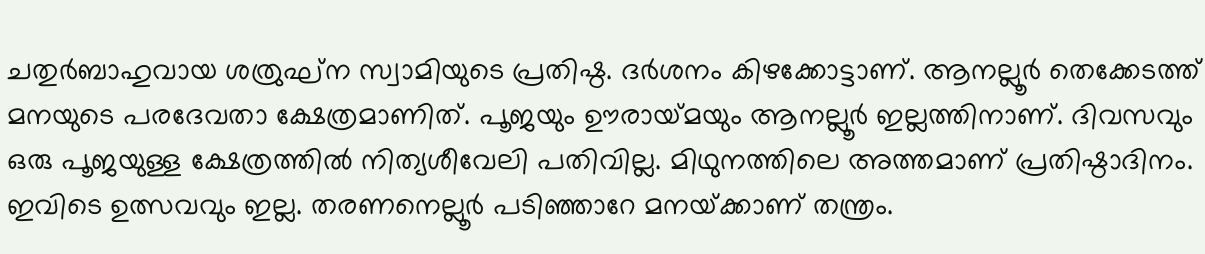ചതുര്‍ബാഹുവായ ശത്രുഘ്‌ന സ്വാമിയുടെ പ്രതിഷ്ഠ. ദര്‍ശനം കിഴക്കോട്ടാണ്. ആനല്ലൂര്‍ തെക്കേടത്ത് മനയുടെ പരദേവതാ ക്ഷേത്രമാണിത്. പൂജയും ഊരായ്‌മയും ആനല്ലൂര്‍ ഇല്ലത്തിനാണ്. ദിവസവും ഒരു പൂജയുള്ള ക്ഷേത്രത്തില്‍ നിത്യശീവേലി പതിവില്ല. മിഥുനത്തിലെ അത്തമാണ് പ്രതിഷ്ഠാദിനം. ഇവിടെ ഉത്സവവും ഇല്ല. തരണനെല്ലൂര്‍ പടിഞ്ഞാറേ മനയ്‌ക്കാണ് തന്ത്രം.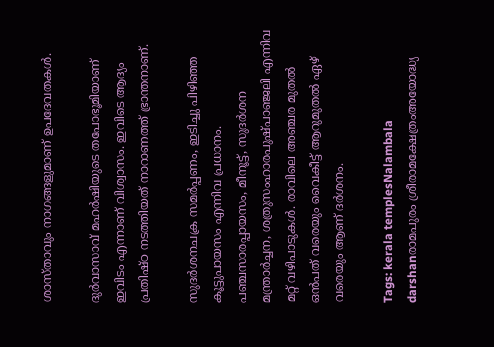ശാസ്താവും നാഗങ്ങളുമാണ് ഉപദേവതകള്‍.

ദുര്‍വാസാവ് മഹര്‍ഷിയുടെ തപോഭൂമിയാണ് ഇവിടം എന്നാണ് വിശ്വാസം. ഇവിടെ ആദ്യം പ്രതിഷ്ഠ നടത്തിയത് നാറാണത്ത് ഭ്രാന്തനാണ്.

സുദര്‍ശനചക്ര സമര്‍പ്പണം, ഇടിച്ചു പിഴിഞ്ഞ കൂട്ടുപായസം എന്നിവ പ്രധാനം. പഞ്ചസാരപ്പായസം, മീനൂട്ട്, സുദര്‍ശന മന്ത്രാര്‍ച്ചന, ശത്രുസംഹാരപുഷ്പാഞ്ജലി എന്നിവ മറ്റ് വഴിപാടുകള്‍. രാവിലെ അഞ്ചര മുതല്‍ ഒന്‍പത് വരെയും വൈകീട്ട് ആറുമുതല്‍ ഏഴ് വരെയും ആണ് ദര്‍ശനം.

Tags: kerala templesNalambala darshanരാമപുരം ശ്രീരാമക്ഷേത്രംഅയോദ്ധ്യ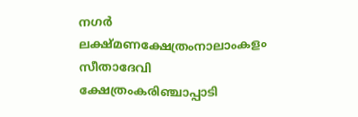നഗര്‍ ലക്ഷ്മണക്ഷേത്രംനാലാംകളം സീതാദേവി ക്ഷേത്രംകരിഞ്ചാപ്പാടി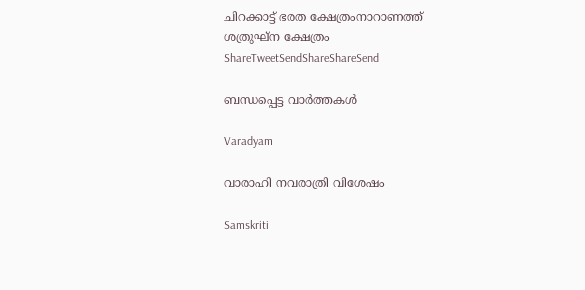ചിറക്കാട്ട് ഭരത ക്ഷേത്രംനാറാണത്ത് ശത്രുഘ്ന ക്ഷേത്രം
ShareTweetSendShareShareSend

ബന്ധപ്പെട്ട വാര്‍ത്തകള്‍

Varadyam

വാരാഹി നവരാത്രി വിശേഷം

Samskriti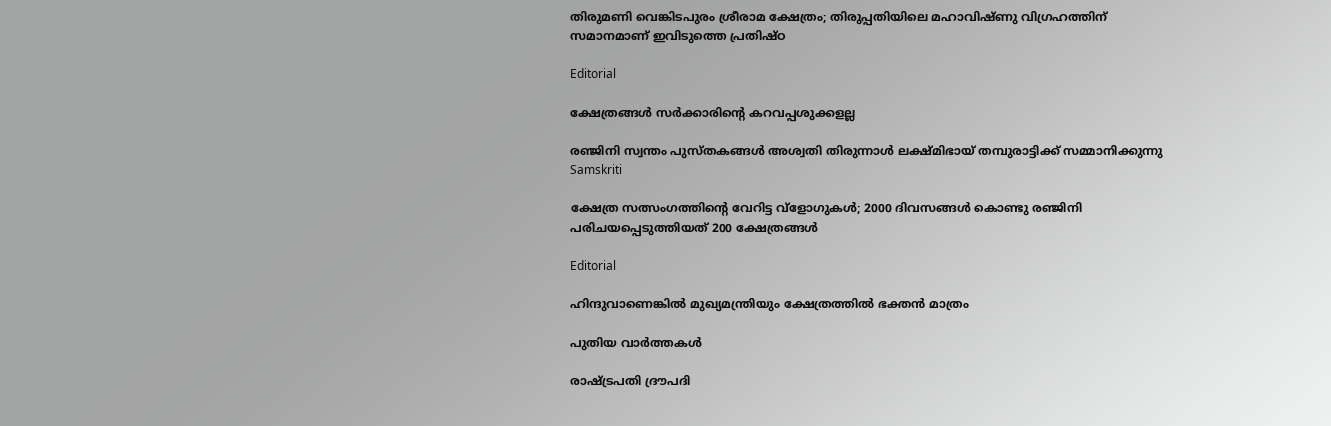തിരുമണി വെങ്കിടപുരം ശ്രീരാമ ക്ഷേത്രം; തിരുപ്പതിയിലെ മഹാവിഷ്ണു വിഗ്രഹത്തിന് സമാനമാണ് ഇവിടുത്തെ പ്രതിഷ്ഠ

Editorial

ക്ഷേത്രങ്ങള്‍ സര്‍ക്കാരിന്റെ കറവപ്പശുക്കളല്ല

രഞ്ജിനി സ്വന്തം പുസ്തകങ്ങള്‍ അശ്വതി തിരുന്നാള്‍ ലക്ഷ്മിഭായ് തമ്പുരാട്ടിക്ക് സമ്മാനിക്കുന്നു
Samskriti

ക്ഷേത്ര സത്സംഗത്തിന്റെ വേറിട്ട വ്‌ളോഗുകള്‍; 2000 ദിവസങ്ങള്‍ കൊണ്ടു രഞ്ജിനി പരിചയപ്പെടുത്തിയത് 200 ക്ഷേത്രങ്ങള്‍

Editorial

ഹിന്ദുവാണെങ്കില്‍ മുഖ്യമന്ത്രിയും ക്ഷേത്രത്തില്‍ ഭക്തന്‍ മാത്രം

പുതിയ വാര്‍ത്തകള്‍

രാഷ്ട്രപതി ദ്രൗപദി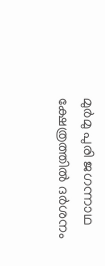മുര്‍മു പുരി ജഗന്നാഥ ക്ഷേത്രത്തില്‍ ദര്‍ശനം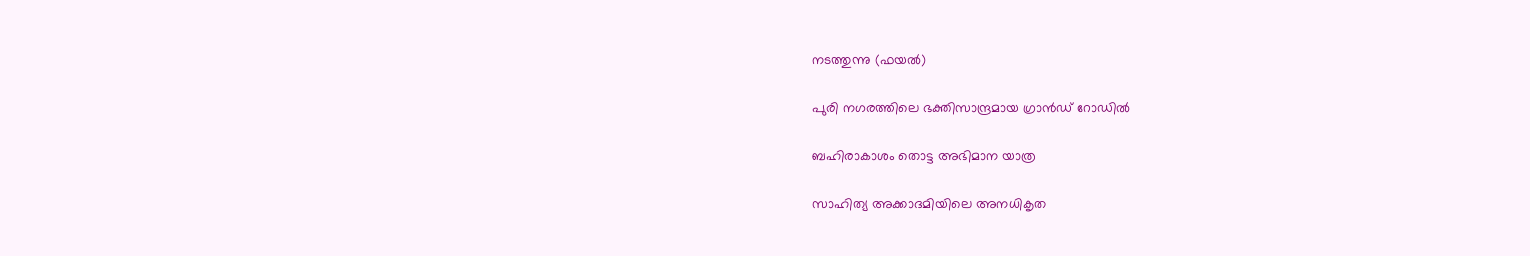നടത്തുന്നു (ഫയല്‍)

പുരി നഗരത്തിലെ ഭക്തിസാന്ദ്രമായ ഗ്രാന്‍ഡ് റോഡില്‍

ബഹിരാകാശം തൊട്ട അഭിമാന യാത്ര

സാഹിത്യ അക്കാദമിയിലെ അനധികൃത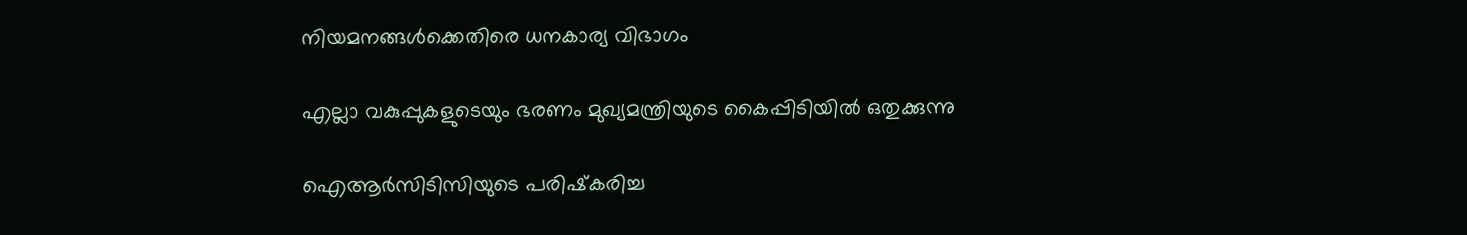നിയമനങ്ങള്‍ക്കെതിരെ ധനകാര്യ വിഭാഗം

എല്ലാ വകുപ്പുകളുടെയും ഭരണം മുഖ്യമന്ത്രിയുടെ കൈപ്പിടിയില്‍ ഒതുക്കുന്നു

ഐആര്‍സിടിസിയുടെ പരിഷ്‌കരിച്ച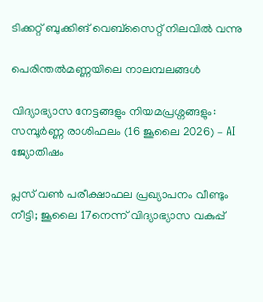ടിക്കറ്റ് ബുക്കിങ് വെബ്സൈറ്റ് നിലവില്‍ വന്നു

പെരിന്തല്‍മണ്ണയിലെ നാലമ്പലങ്ങള്‍

വിദ്യാഭ്യാസ നേട്ടങ്ങളും നിയമപ്രശ്നങ്ങളും: സമ്പൂർണ്ണ രാശിഫലം (16 ജൂലൈ 2026) – AI ജ്യോതിഷം

പ്ലസ് വൺ പരീക്ഷാഫല പ്രഖ്യാപനം വീണ്ടും നീട്ടി; ജൂലൈ 17നെന്ന് വിദ്യാഭ്യാസ വകുപ്പ്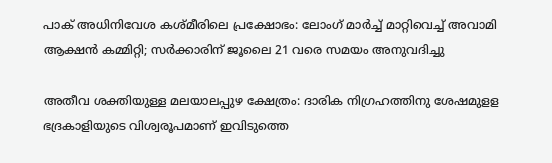പാക് അധിനിവേശ കശ്മീരിലെ പ്രക്ഷോഭം: ലോംഗ് മാർച്ച് മാറ്റിവെച്ച് അവാമി ആക്ഷൻ കമ്മിറ്റി; സർക്കാരിന് ജൂലൈ 21 വരെ സമയം അനുവദിച്ചു

അതീവ ശക്തിയുള്ള മലയാലപ്പുഴ ക്ഷേത്രം: ദാരിക നിഗ്രഹത്തിനു ശേഷമുളള ഭദ്രകാളിയുടെ വിശ്വരൂപമാണ് ഇവിടുത്തെ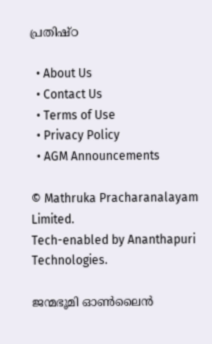പ്രതിഷ്ഠ

  • About Us
  • Contact Us
  • Terms of Use
  • Privacy Policy
  • AGM Announcements

© Mathruka Pracharanalayam Limited.
Tech-enabled by Ananthapuri Technologies.

ജന്മഭൂമി ഓണ്‍ലൈന്‍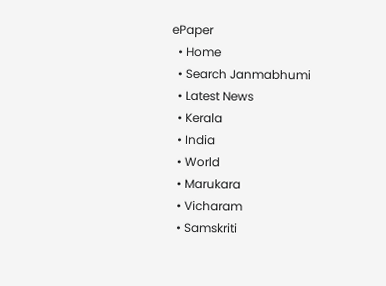ePaper
  • Home
  • Search Janmabhumi
  • Latest News
  • Kerala
  • India
  • World
  • Marukara
  • Vicharam
  • Samskriti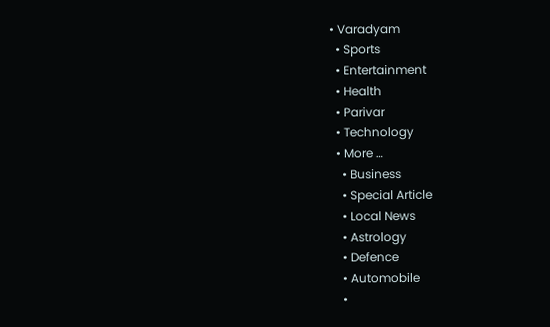• Varadyam
  • Sports
  • Entertainment
  • Health
  • Parivar
  • Technology
  • More …
    • Business
    • Special Article
    • Local News
    • Astrology
    • Defence
    • Automobile
    •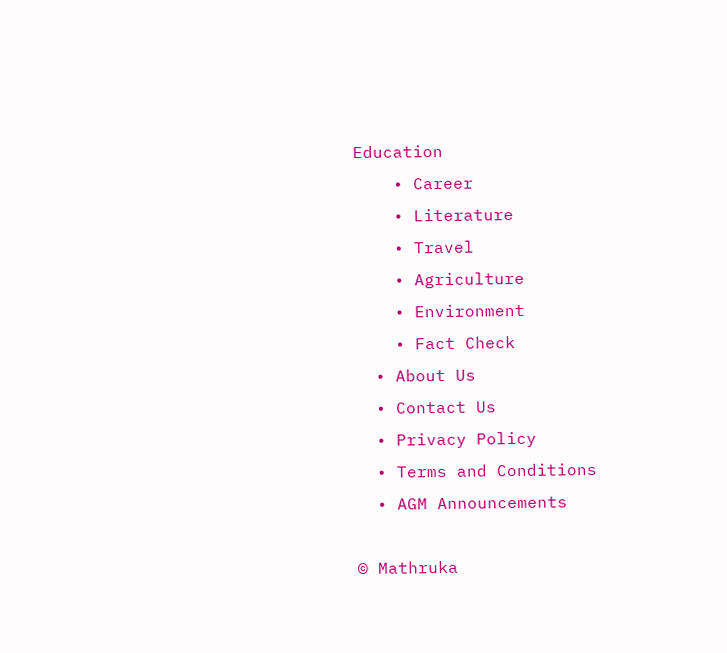Education
    • Career
    • Literature
    • Travel
    • Agriculture
    • Environment
    • Fact Check
  • About Us
  • Contact Us
  • Privacy Policy
  • Terms and Conditions
  • AGM Announcements

© Mathruka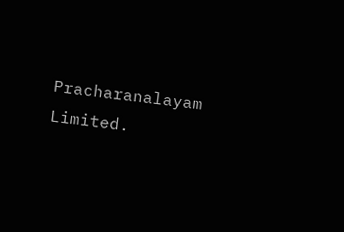Pracharanalayam Limited.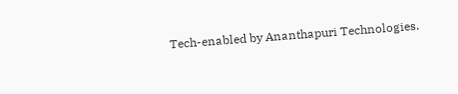Tech-enabled by Ananthapuri Technologies.